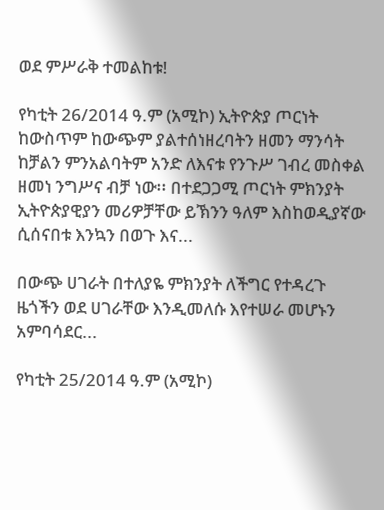ወደ ምሥራቅ ተመልከቱ!

የካቲት 26/2014 ዓ.ም (አሚኮ) ኢትዮጵያ ጦርነት ከውስጥም ከውጭም ያልተሰነዘረባትን ዘመን ማንሳት ከቻልን ምንአልባትም አንድ ለእናቱ የንጉሥ ገብረ መስቀል ዘመነ ንግሥና ብቻ ነው፡፡ በተደጋጋሚ ጦርነት ምክንያት ኢትዮጵያዊያን መሪዎቻቸው ይኽንን ዓለም እስከወዲያኛው ሲሰናበቱ እንኳን በወጉ እና...

በውጭ ሀገራት በተለያዬ ምክንያት ለችግር የተዳረጉ ዜጎችን ወደ ሀገራቸው እንዲመለሱ እየተሠራ መሆኑን አምባሳደር...

የካቲት 25/2014 ዓ.ም (አሚኮ)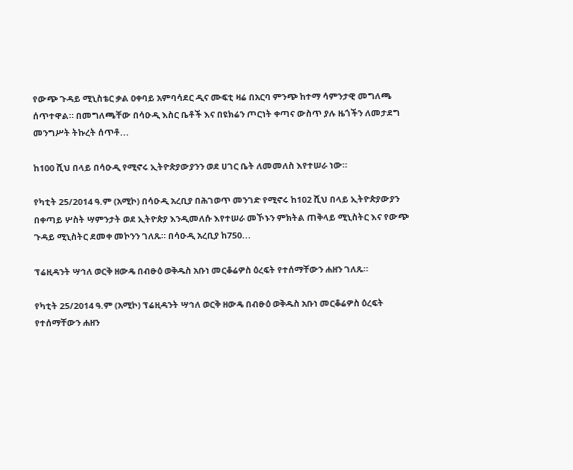የውጭ ጉዳይ ሚኒስቴር ቃል ዐቀባይ አምባሳደር ዲና ሙፍቲ ዛሬ በአርባ ምንጭ ከተማ ሳምንታዊ መግለጫ ሰጥተዋል። በመግለጫቸው በሳዑዲ እስር ቤቶች እና በዩክሬን ጦርነት ቀጣና ውስጥ ያሉ ዜጎችን ለመታደግ መንግሥት ትኩረት ሰጥቶ...

ከ100 ሺህ በላይ በሳዑዲ የሚኖሩ ኢትዮጵያውያንን ወደ ሀገር ቤት ለመመለስ እየተሠራ ነው።

የካቲት 25/2014 ዓ.ም (አሚኮ) በሳዑዲ አረቢያ በሕገወጥ መንገድ የሚኖሩ ከ102 ሺህ በላይ ኢትዮጵያውያን በቀጣይ ሦስት ሣምንታት ወደ ኢትዮጵያ እንዲመለሱ እየተሠራ መኾኑን ምክትል ጠቅላይ ሚኒስትር እና የውጭ ጉዳይ ሚኒስትር ደመቀ መኮንን ገለጹ። በሳዑዲ አረቢያ ከ750...

ፕሬዚዳንት ሣኅለ ወርቅ ዘውዴ በብፁዕ ወቅዱስ አቡነ መርቆሬዎስ ዕረፍት የተሰማቸውን ሐዘን ገለጹ።

የካቲት 25/2014 ዓ.ም (አሚኮ) ፕሬዚዳንት ሣኅለ ወርቅ ዘውዴ በብፁዕ ወቅዱስ አቡነ መርቆሬዎስ ዕረፍት የተሰማቸውን ሐዘን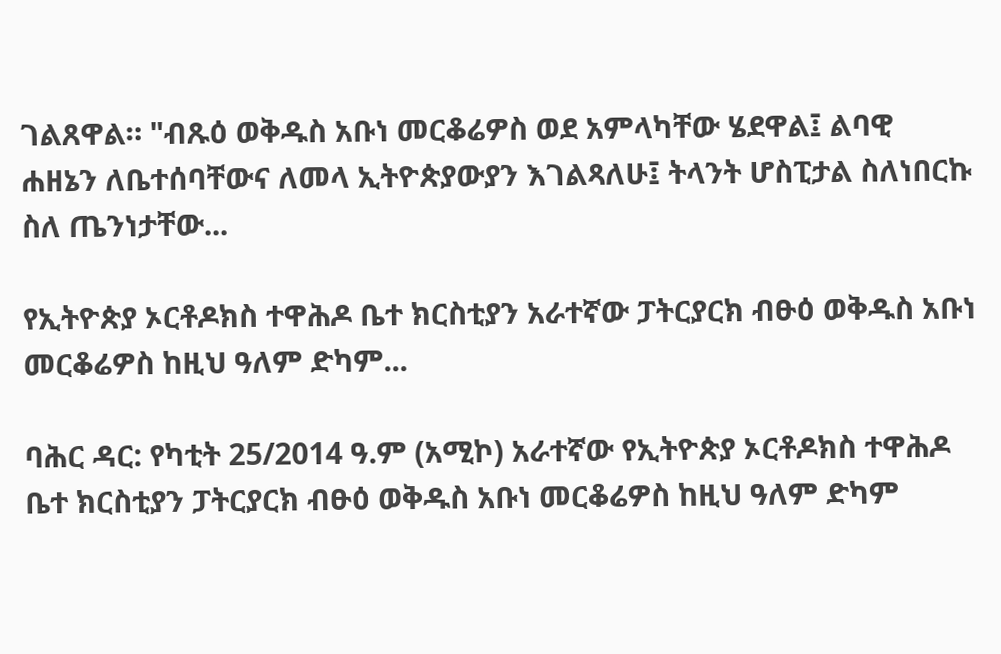ገልጸዋል። "ብጹዕ ወቅዱስ አቡነ መርቆሬዎስ ወደ አምላካቸው ሄደዋል፤ ልባዊ ሐዘኔን ለቤተሰባቸውና ለመላ ኢትዮጵያውያን እገልጻለሁ፤ ትላንት ሆስፒታል ስለነበርኩ ስለ ጤንነታቸው...

የኢትዮጵያ ኦርቶዶክስ ተዋሕዶ ቤተ ክርስቲያን አራተኛው ፓትርያርክ ብፁዕ ወቅዱስ አቡነ መርቆሬዎስ ከዚህ ዓለም ድካም...

ባሕር ዳር: የካቲት 25/2014 ዓ.ም (አሚኮ) አራተኛው የኢትዮጵያ ኦርቶዶክስ ተዋሕዶ ቤተ ክርስቲያን ፓትርያርክ ብፁዕ ወቅዱስ አቡነ መርቆሬዎስ ከዚህ ዓለም ድካም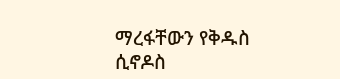ማረፋቸውን የቅዱስ ሲኖዶስ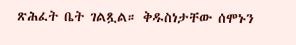ጽሕፈት ቤት ገልጿል። ቅዱስነታቸው ሰሞኑን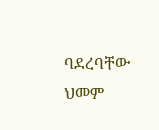ባደረባቸው ህመም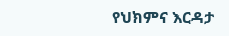የህክምና እርዳታ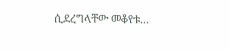ሲደረግላቸው መቆየቱ...